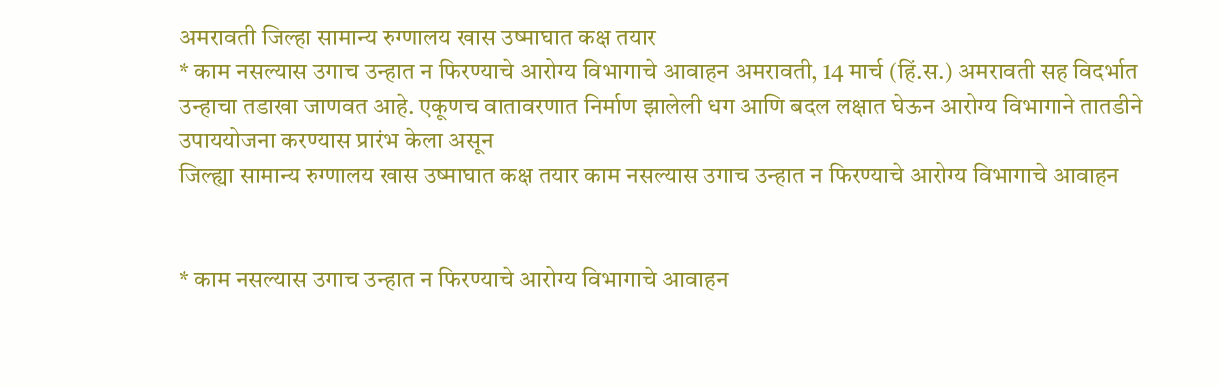अमरावती जिल्हा सामान्य रुग्णालय खास उष्माघात कक्ष तयार
* काम नसल्यास उगाच उन्हात न फिरण्याचे आरोग्य विभागाचे आवाहन अमरावती, 14 मार्च (हिं.स.) अमरावती सह विदर्भात उन्हाचा तडाखा जाणवत आहे. एकूणच वातावरणात निर्माण झालेली धग आणि बदल लक्षात घेऊन आरोग्य विभागाने तातडीने उपाययोजना करण्यास प्रारंभ केला असून
जिल्ह्या सामान्य रुग्णालय खास उष्माघात कक्ष तयार काम नसल्यास उगाच उन्हात न फिरण्याचे आरोग्य विभागाचे आवाहन


* काम नसल्यास उगाच उन्हात न फिरण्याचे आरोग्य विभागाचे आवाहन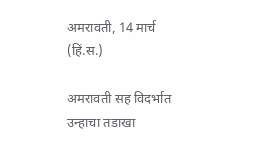अमरावती, 14 मार्च (हिं.स.)

अमरावती सह विदर्भात उन्हाचा तडाखा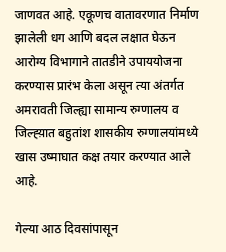जाणवत आहे. एकूणच वातावरणात निर्माण झालेली धग आणि बदल लक्षात घेऊन आरोग्य विभागाने तातडीने उपाययोजना करण्यास प्रारंभ केला असून त्या अंतर्गत अमरावती जिल्ह्या सामान्य रुग्णालय व जिल्ह्य़ात बहुतांश शासकीय रुग्णालयांमध्ये खास उष्माघात कक्ष तयार करण्यात आले आहे.

गेल्या आठ दिवसांपासून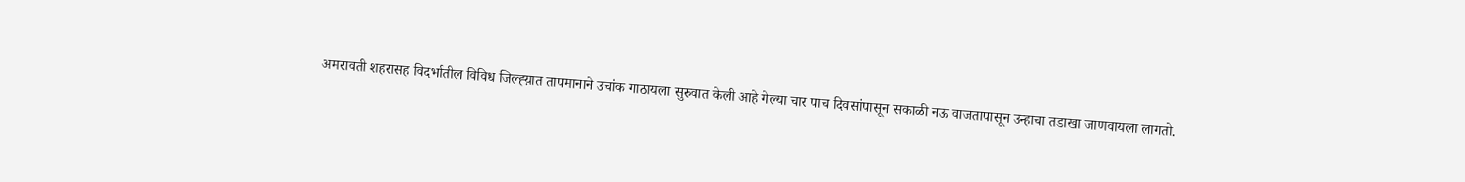अमरावती शहरासह विदर्भातील विविध जिल्ह्य़ात तापमानाने उचांक गाठायला सुरुवात केली आहे गेल्या चार पाच दिवसांपासून सकाळी नऊ वाजतापासून उन्हाचा तडाखा जाणवायला लागतो.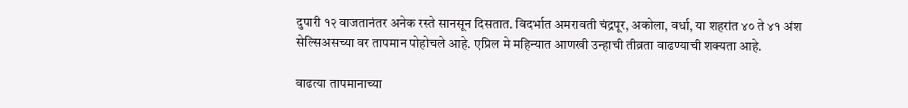दुपारी १२ वाजतानंतर अनेक रस्ते सानसून दिसतात. विदर्भात अमरावती चंद्रपूर, अकोला, वर्धा, या शहरांत ४० ते ४१ अंश सेल्सिअसच्या वर तापमान पोहोचले आहे. एप्रिल मे महिन्यात आणखी उन्हाची तीव्रता वाढण्याची शक्यता आहे.

वाढत्या तापमानाच्या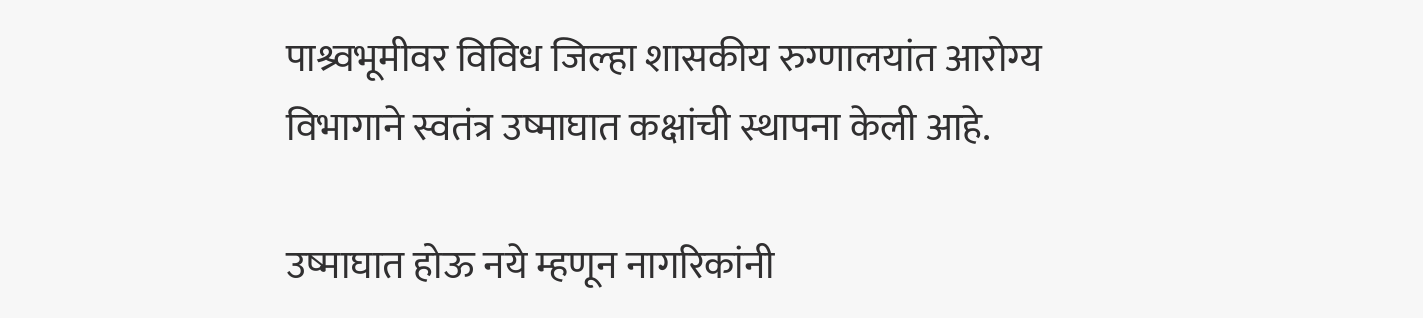पाश्र्वभूमीवर विविध जिल्हा शासकीय रुग्णालयांत आरोग्य विभागाने स्वतंत्र उष्माघात कक्षांची स्थापना केली आहे.

उष्माघात होऊ नये म्हणून नागरिकांनी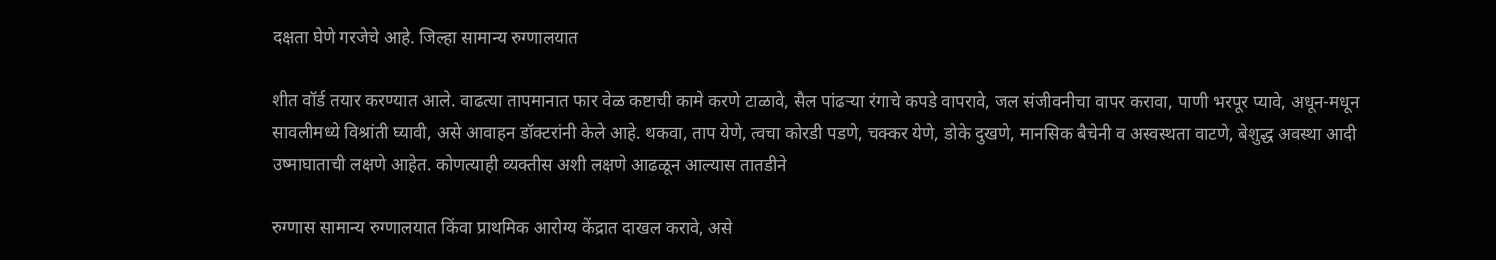दक्षता घेणे गरजेचे आहे. जिल्हा सामान्य रुग्णालयात

शीत वॉर्ड तयार करण्यात आले. वाढत्या तापमानात फार वेळ कष्टाची कामे करणे टाळावे, सैल पांढऱ्या रंगाचे कपडे वापरावे, जल संजीवनीचा वापर करावा, पाणी भरपूर प्यावे, अधून-मधून सावलीमध्ये विश्रांती घ्यावी, असे आवाहन डॉक्टरांनी केले आहे. थकवा, ताप येणे, त्वचा कोरडी पडणे, चक्कर येणे, डोके दुखणे, मानसिक बैचेनी व अस्वस्थता वाटणे, बेशुद्ध अवस्था आदी उष्माघाताची लक्षणे आहेत. कोणत्याही व्यक्तीस अशी लक्षणे आढळून आल्यास तातडीने

रुग्णास सामान्य रुग्णालयात किंवा प्राथमिक आरोग्य केंद्रात दाखल करावे, असे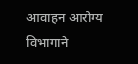आवाहन आरोग्य विभागाने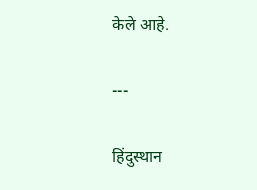केले आहे.

---

हिंदुस्थान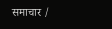समाचार /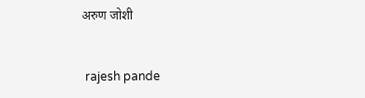अरुण जोशी


 rajesh pande